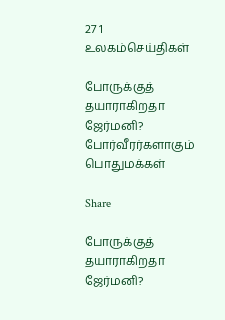27 1
உலகம்செய்திகள்

போருக்குத் தயாராகிறதா ஜேர்மனி? போர்வீரர்களாகும் பொதுமக்கள்

Share

போருக்குத் தயாராகிறதா ஜேர்மனி?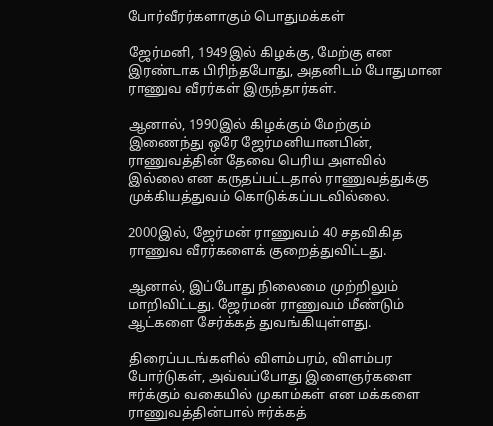போர்வீரர்களாகும் பொதுமக்கள்

ஜேர்மனி, 1949இல் கிழக்கு, மேற்கு என இரண்டாக பிரிந்தபோது, அதனிடம் போதுமான ராணுவ வீரர்கள் இருந்தார்கள்.

ஆனால், 1990இல் கிழக்கும் மேற்கும் இணைந்து ஒரே ஜேர்மனியானபின், ராணுவத்தின் தேவை பெரிய அளவில் இல்லை என கருதப்பட்டதால் ராணுவத்துக்கு முக்கியத்துவம் கொடுக்கப்படவில்லை.

2000இல், ஜேர்மன் ராணுவம் 40 சதவிகித ராணுவ வீரர்களைக் குறைத்துவிட்டது.

ஆனால், இப்போது நிலைமை முற்றிலும் மாறிவிட்டது. ஜேர்மன் ராணுவம் மீண்டும் ஆட்களை சேர்க்கத் துவங்கியுள்ளது.

திரைப்படங்களில் விளம்பரம், விளம்பர போர்டுகள், அவ்வப்போது இளைஞர்களை ஈர்க்கும் வகையில் முகாம்கள் என மக்களை ராணுவத்தின்பால் ஈர்க்கத்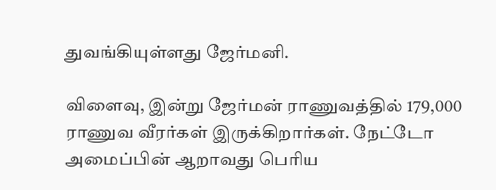துவங்கியுள்ளது ஜேர்மனி.

விளைவு, இன்று ஜேர்மன் ராணுவத்தில் 179,000 ராணுவ வீரர்கள் இருக்கிறார்கள். நேட்டோ அமைப்பின் ஆறாவது பெரிய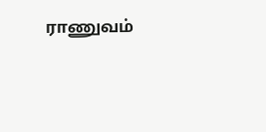ராணுவம்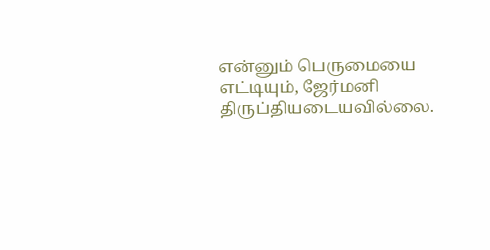என்னும் பெருமையை எட்டியும், ஜேர்மனி திருப்தியடையவில்லை.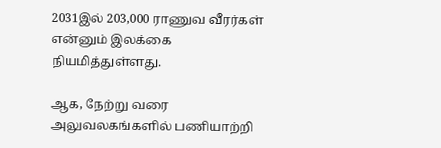2031இல் 203,000 ராணுவ வீரர்கள் என்னும் இலக்கை நியமித்துள்ளது.

ஆக, நேற்று வரை அலுவலகங்களில் பணியாற்றி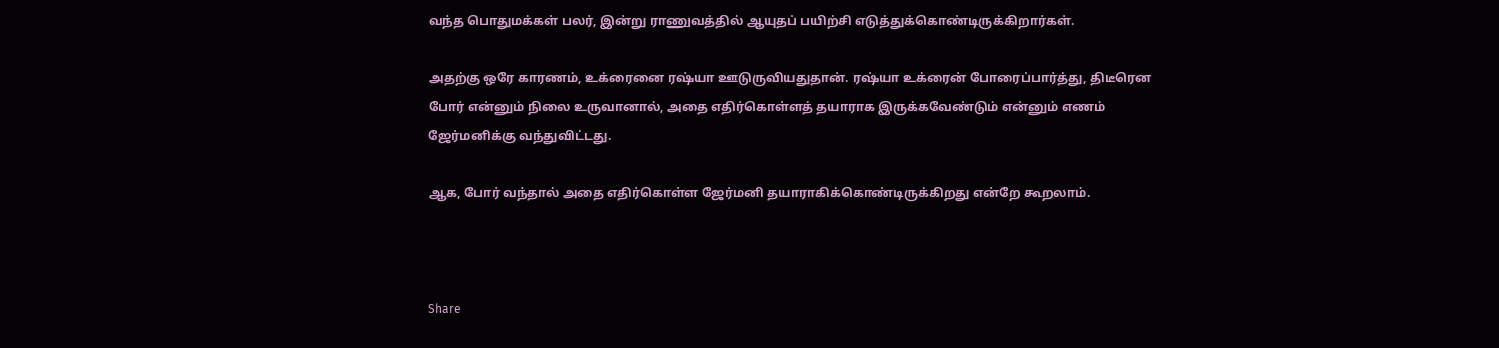வந்த பொதுமக்கள் பலர், இன்று ராணுவத்தில் ஆயுதப் பயிற்சி எடுத்துக்கொண்டிருக்கிறார்கள்.

அதற்கு ஒரே காரணம், உக்ரைனை ரஷ்யா ஊடுருவியதுதான். ரஷ்யா உக்ரைன் போரைப்பார்த்து, திடீரென போர் என்னும் நிலை உருவானால், அதை எதிர்கொள்ளத் தயாராக இருக்கவேண்டும் என்னும் எணம் ஜேர்மனிக்கு வந்துவிட்டது.

ஆக, போர் வந்தால் அதை எதிர்கொள்ள ஜேர்மனி தயாராகிக்கொண்டிருக்கிறது என்றே கூறலாம்.



Share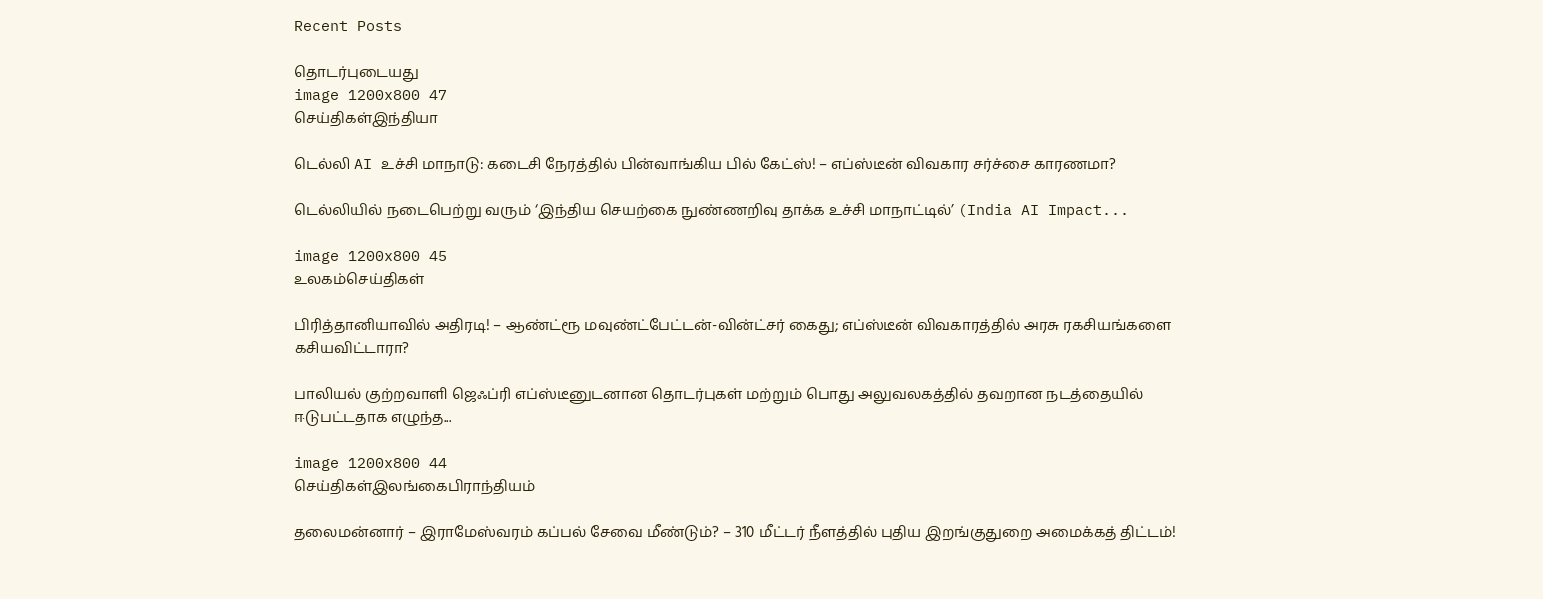Recent Posts

தொடர்புடையது
image 1200x800 47
செய்திகள்இந்தியா

டெல்லி AI உச்சி மாநாடு: கடைசி நேரத்தில் பின்வாங்கிய பில் கேட்ஸ்! – எப்ஸ்டீன் விவகார சர்ச்சை காரணமா?

டெல்லியில் நடைபெற்று வரும் ‘இந்திய செயற்கை நுண்ணறிவு தாக்க உச்சி மாநாட்டில்’ (India AI Impact...

image 1200x800 45
உலகம்செய்திகள்

பிரித்தானியாவில் அதிரடி! – ஆண்ட்ரூ மவுண்ட்பேட்டன்-வின்ட்சர் கைது; எப்ஸ்டீன் விவகாரத்தில் அரசு ரகசியங்களை கசியவிட்டாரா?

பாலியல் குற்றவாளி ஜெஃப்ரி எப்ஸ்டீனுடனான தொடர்புகள் மற்றும் பொது அலுவலகத்தில் தவறான நடத்தையில் ஈடுபட்டதாக எழுந்த...

image 1200x800 44
செய்திகள்இலங்கைபிராந்தியம்

தலைமன்னார் – இராமேஸ்வரம் கப்பல் சேவை மீண்டும்? – 310 மீட்டர் நீளத்தில் புதிய இறங்குதுறை அமைக்கத் திட்டம்!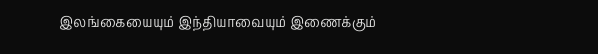இலங்கையையும் இந்தியாவையும் இணைக்கும்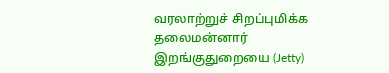வரலாற்றுச் சிறப்புமிக்க தலைமன்னார் இறங்குதுறையை (Jetty)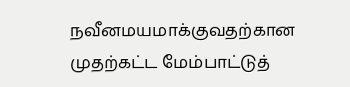நவீனமயமாக்குவதற்கான முதற்கட்ட மேம்பாட்டுத்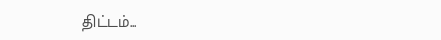திட்டம்...